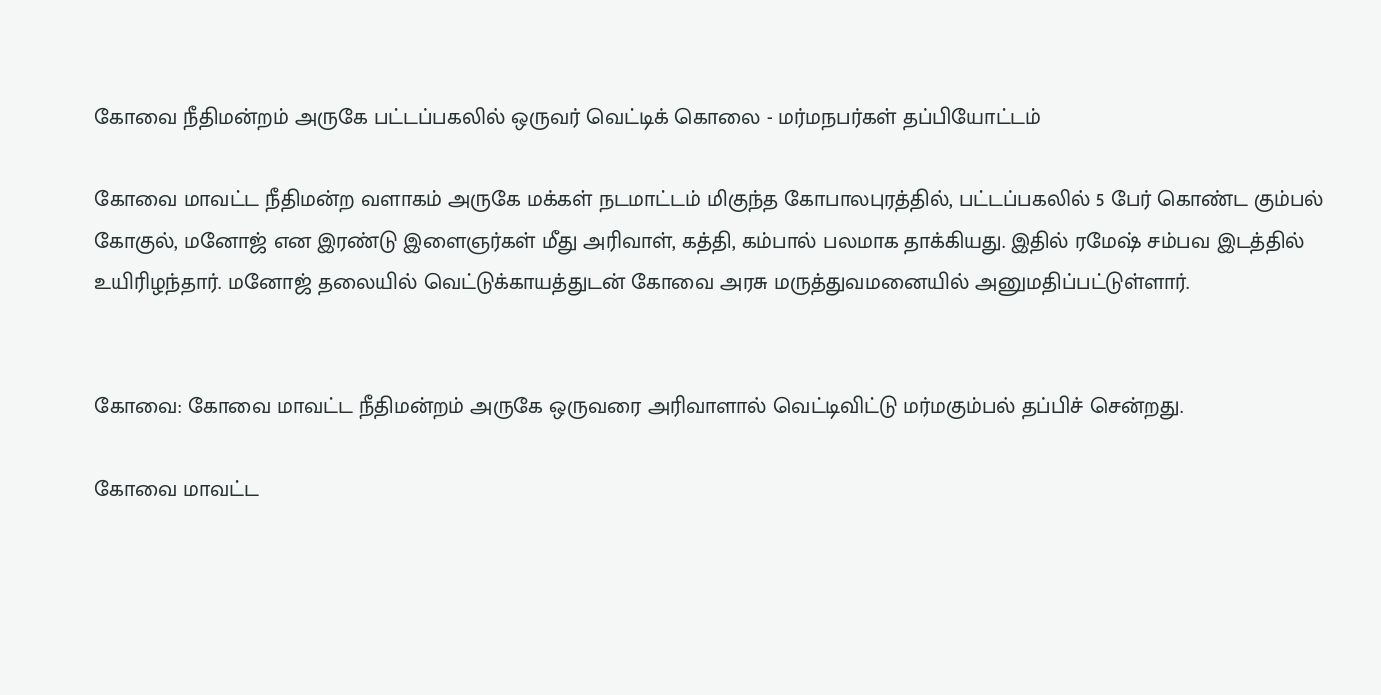கோவை நீதிமன்றம் அருகே பட்டப்பகலில் ஒருவர் வெட்டிக் கொலை - மர்மநபர்கள் தப்பியோட்டம்

கோவை மாவட்ட நீதிமன்ற வளாகம் அருகே மக்கள் நடமாட்டம் மிகுந்த கோபாலபுரத்தில், பட்டப்பகலில் 5 பேர் கொண்ட கும்பல் கோகுல், மனோஜ் என இரண்டு இளைஞர்கள் மீது அரிவாள், கத்தி, கம்பால் பலமாக தாக்கியது. இதில் ரமேஷ் சம்பவ இடத்தில் உயிரிழந்தார். மனோஜ் தலையில் வெட்டுக்காயத்துடன் கோவை அரசு மருத்துவமனையில் அனுமதிப்பட்டுள்ளார்.


கோவை: கோவை மாவட்ட நீதிமன்றம் அருகே ஒருவரை அரிவாளால் வெட்டிவிட்டு மர்மகும்பல் தப்பிச் சென்றது.

கோவை மாவட்ட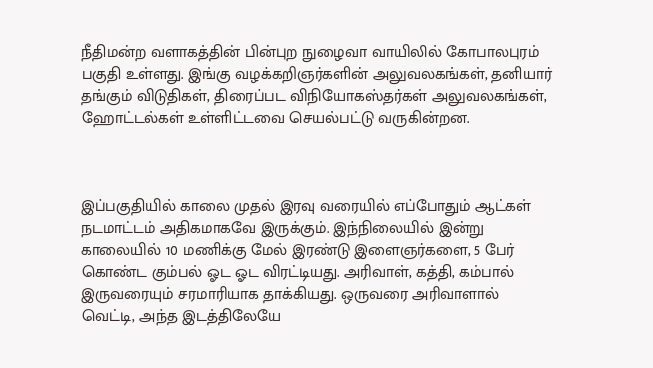நீதிமன்ற வளாகத்தின் பின்புற நுழைவா வாயிலில் கோபாலபுரம் பகுதி உள்ளது. இங்கு வழக்கறிஞர்களின் அலுவலகங்கள், தனியார் தங்கும் விடுதிகள், திரைப்பட விநியோகஸ்தர்கள் அலுவலகங்கள், ஹோட்டல்கள் உள்ளிட்டவை செயல்பட்டு வருகின்றன.



இப்பகுதியில் காலை முதல் இரவு வரையில் எப்போதும் ஆட்கள் நடமாட்டம் அதிகமாகவே இருக்கும். இந்நிலையில் இன்று காலையில் 10 மணிக்கு மேல் இரண்டு இளைஞர்களை, 5 பேர் கொண்ட கும்பல் ஓட ஓட விரட்டியது. அரிவாள், கத்தி, கம்பால் இருவரையும் சரமாரியாக தாக்கியது. ஒருவரை அரிவாளால் வெட்டி, அந்த இடத்திலேயே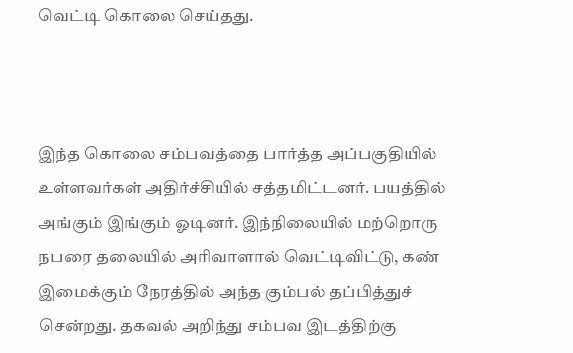வெட்டி கொலை செய்தது.



இந்த கொலை சம்பவத்தை பார்த்த அப்பகுதியில் உள்ளவர்கள் அதிர்ச்சியில் சத்தமிட்டனர். பயத்தில் அங்கும் இங்கும் ஓடினர். இந்நிலையில் மற்றொரு நபரை தலையில் அரிவாளால் வெட்டிவிட்டு, கண் இமைக்கும் நேரத்தில் அந்த கும்பல் தப்பித்துச் சென்றது. தகவல் அறிந்து சம்பவ இடத்திற்கு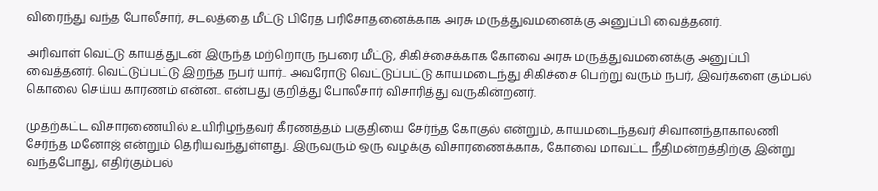விரைந்து வந்த போலீசார், சடலத்தை மீட்டு பிரேத பரிசோதனைக்காக அரசு மருத்துவமனைக்கு அனுப்பி வைத்தனர்.

அரிவாள் வெட்டு காயத்துடன் இருந்த மற்றொரு நபரை மீட்டு, சிகிச்சைக்காக கோவை அரசு மருத்துவமனைக்கு அனுப்பி வைத்தனர். வெட்டுப்பட்டு இறந்த நபர் யார்.. அவரோடு வெட்டுப்பட்டு காயமடைந்து சிகிச்சை பெற்று வரும் நபர், இவர்களை கும்பல் கொலை செய்ய காரணம் என்ன.. என்பது குறித்து போலீசார் விசாரித்து வருகின்றனர்.

முதற்கட்ட விசாரணையில் உயிரிழந்தவர் கீரணத்தம் பகுதியை சேர்ந்த கோகுல் என்றும், காயமடைந்தவர் சிவானந்தாகாலணி சேர்ந்த மனோஜ் என்றும் தெரியவந்துள்ளது. இருவரும் ஒரு வழக்கு விசாரணைக்காக, கோவை மாவட்ட நீதிமன்றத்திற்கு இன்று வந்தபோது, எதிர்கும்பல்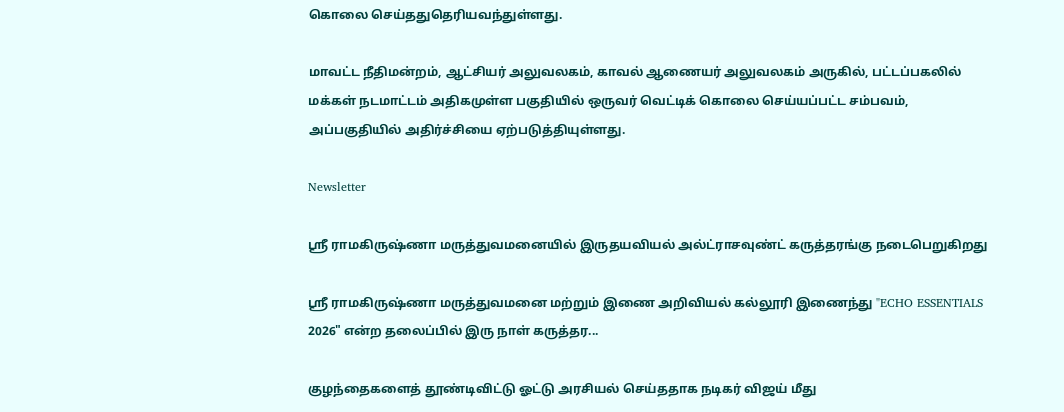கொலை செய்ததுதெரியவந்துள்ளது.

மாவட்ட நீதிமன்றம், ஆட்சியர் அலுவலகம், காவல் ஆணையர் அலுவலகம் அருகில், பட்டப்பகலில் மக்கள் நடமாட்டம் அதிகமுள்ள பகுதியில் ஒருவர் வெட்டிக் கொலை செய்யப்பட்ட சம்பவம், அப்பகுதியில் அதிர்ச்சியை ஏற்படுத்தியுள்ளது.

Newsletter

ஶ்ரீ ராமகிருஷ்ணா மருத்துவமனையில் இருதயவியல் அல்ட்ராசவுண்ட் கருத்தரங்கு நடைபெறுகிறது

ஶ்ரீ ராமகிருஷ்ணா மருத்துவமனை மற்றும் இணை அறிவியல் கல்லூரி இணைந்து "ECHO ESSENTIALS 2026" என்ற தலைப்பில் இரு நாள் கருத்தர...

குழந்தைகளைத் தூண்டிவிட்டு ஓட்டு அரசியல் செய்ததாக நடிகர் விஜய் மீது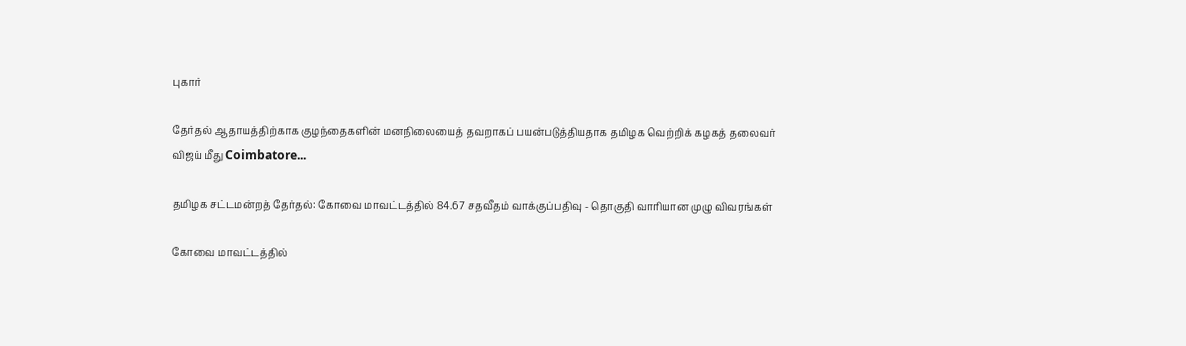புகார்

தேர்தல் ஆதாயத்திற்காக குழந்தைகளின் மனநிலையைத் தவறாகப் பயன்படுத்தியதாக தமிழக வெற்றிக் கழகத் தலைவர் விஜய் மீது Coimbatore...

தமிழக சட்டமன்றத் தேர்தல்: கோவை மாவட்டத்தில் 84.67 சதவீதம் வாக்குப்பதிவு - தொகுதி வாரியான முழு விவரங்கள்

கோவை மாவட்டத்தில்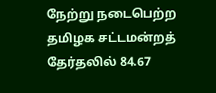நேற்று நடைபெற்ற தமிழக சட்டமன்றத் தேர்தலில் 84.67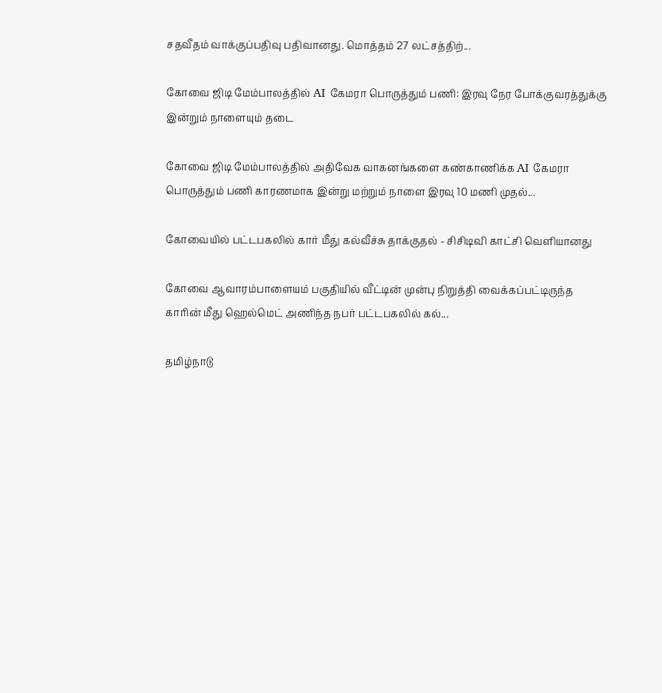சதவீதம் வாக்குப்பதிவு பதிவானது. மொத்தம் 27 லட்சத்திற்...

கோவை ஜிடி மேம்பாலத்தில் AI கேமரா பொருத்தும் பணி: இரவு நேர போக்குவரத்துக்கு இன்றும் நாளையும் தடை

கோவை ஜிடி மேம்பாலத்தில் அதிவேக வாகனங்களை கண்காணிக்க AI கேமரா பொருத்தும் பணி காரணமாக இன்று மற்றும் நாளை இரவு 10 மணி முதல்...

கோவையில் பட்டபகலில் கார் மீது கல்வீச்சு தாக்குதல் - சிசிடிவி காட்சி வெளியானது

கோவை ஆவாரம்பாளையம் பகுதியில் வீட்டின் முன்பு நிறுத்தி வைக்கப்பட்டிருந்த காரின் மீது ஹெல்மெட் அணிந்த நபர் பட்டபகலில் கல்...

தமிழ்நாடு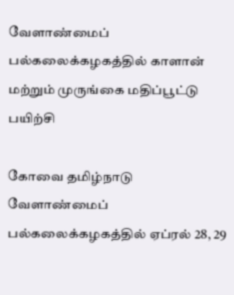வேளாண்மைப் பல்கலைக்கழகத்தில் காளான் மற்றும் முருங்கை மதிப்பூட்டு பயிற்சி

கோவை தமிழ்நாடு வேளாண்மைப் பல்கலைக்கழகத்தில் ஏப்ரல் 28, 29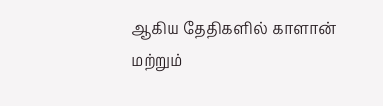ஆகிய தேதிகளில் காளான் மற்றும்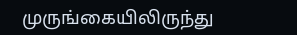முருங்கையிலிருந்து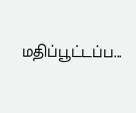மதிப்பூட்டப்ப...